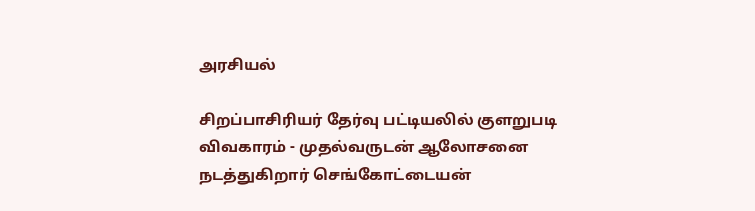அரசியல்

சிறப்பாசிரியர் தேர்வு பட்டியலில் குளறுபடி விவகாரம் - முதல்வருடன் ஆலோசனை நடத்துகிறார் செங்கோட்டையன்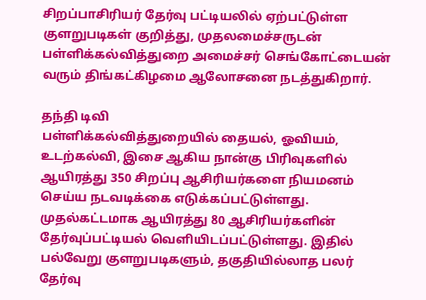சிறப்பாசிரியர் தேர்வு பட்டியலில் ஏற்பட்டுள்ள குளறுபடிகள் குறித்து, முதலமைச்சருடன் பள்ளிக்கல்வித்துறை அமைச்சர் செங்கோட்டையன் வரும் திங்கட்கிழமை ஆலோசனை நடத்துகிறார்.

தந்தி டிவி
பள்ளிக்கல்வித்துறையில் தையல், ஓவியம், உடற்கல்வி, இசை ஆகிய நான்கு பிரிவுகளில் ஆயிரத்து 350 சிறப்பு ஆசிரியர்களை நியமனம் செய்ய நடவடிக்கை எடுக்கப்பட்டுள்ளது. முதல்கட்டமாக ஆயிரத்து 80 ஆசிரியர்களின் தேர்வுப்பட்டியல் வெளியிடப்பட்டுள்ளது. இதில் பல்வேறு குளறுபடிகளும், தகுதியில்லாத பலர் தேர்வு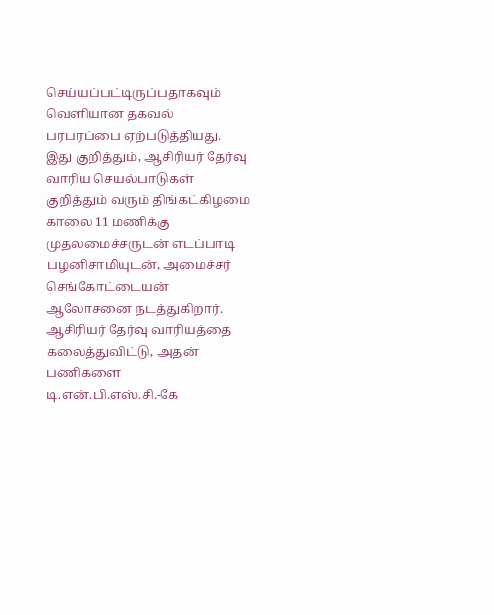செய்யப்பட்டிருப்பதாகவும் வெளியான தகவல் பரபரப்பை ஏற்படுத்தியது. இது குறித்தும், ஆசிரியர் தேர்வு வாரிய செயல்பாடுகள் குறித்தும் வரும் திங்கட்கிழமை காலை 11 மணிக்கு முதலமைச்சருடன் எடப்பாடி பழனிசாமியுடன், அமைச்சர் செங்கோட்டையன் ஆலோசனை நடத்துகிறார். ஆசிரியர் தேர்வு வாரியத்தை கலைத்துவிட்டு, அதன் பணிகளை டி.என்.பி.எஸ்.சி.-கே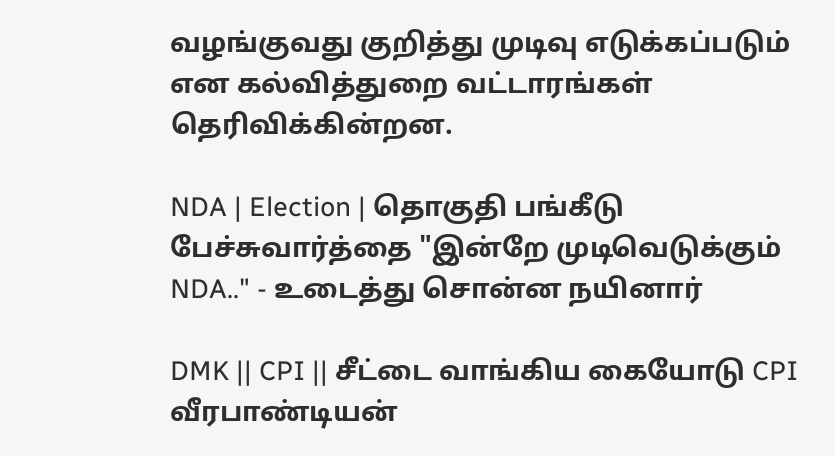வழங்குவது குறித்து முடிவு எடுக்கப்படும் என கல்வித்துறை வட்டாரங்கள் தெரிவிக்கின்றன.

NDA | Election | தொகுதி பங்கீடு பேச்சுவார்த்தை "இன்றே முடிவெடுக்கும் NDA.." - உடைத்து சொன்ன நயினார்

DMK || CPI || சீட்டை வாங்கிய கையோடு CPI வீரபாண்டியன்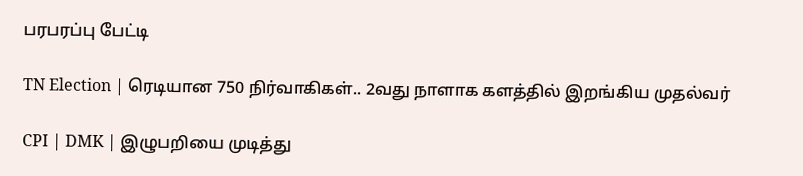பரபரப்பு பேட்டி

TN Election | ரெடியான 750 நிர்வாகிகள்.. 2வது நாளாக களத்தில் இறங்கிய முதல்வர்

CPI | DMK | இழுபறியை முடித்து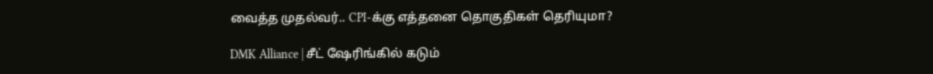வைத்த முதல்வர்.. CPI-க்கு எத்தனை தொகுதிகள் தெரியுமா?

DMK Alliance | சீட் ஷேரிங்கில் கடும்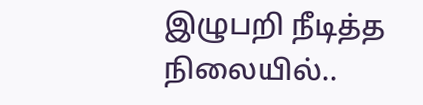இழுபறி நீடித்த நிலையில்..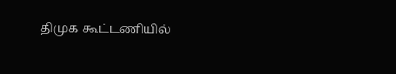திமுக கூட்டணியில்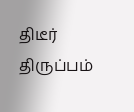திடீர் திருப்பம்